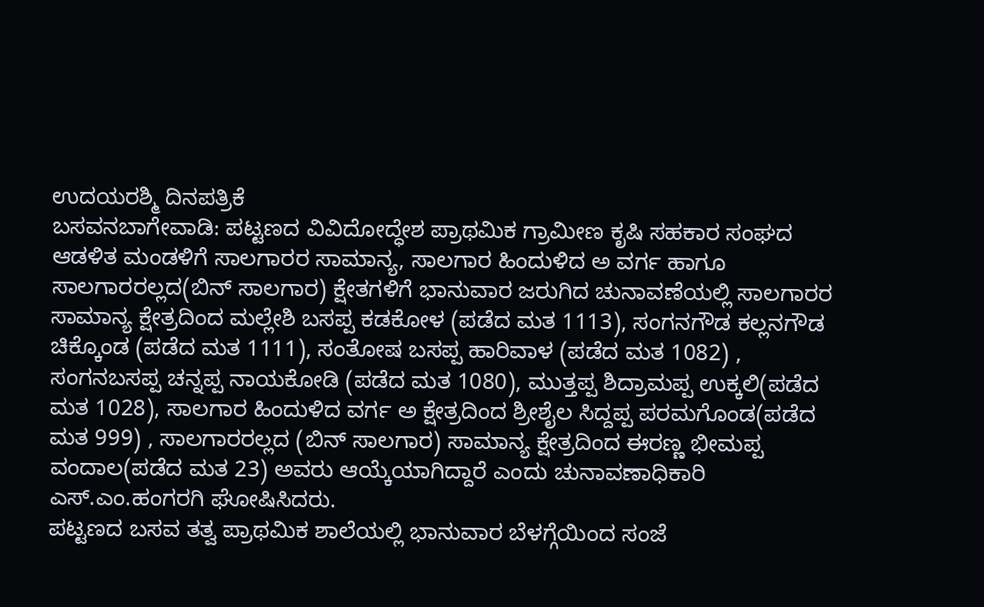ಉದಯರಶ್ಮಿ ದಿನಪತ್ರಿಕೆ
ಬಸವನಬಾಗೇವಾಡಿ: ಪಟ್ಟಣದ ವಿವಿದೋದ್ಧೇಶ ಪ್ರಾಥಮಿಕ ಗ್ರಾಮೀಣ ಕೃಷಿ ಸಹಕಾರ ಸಂಘದ ಆಡಳಿತ ಮಂಡಳಿಗೆ ಸಾಲಗಾರರ ಸಾಮಾನ್ಯ, ಸಾಲಗಾರ ಹಿಂದುಳಿದ ಅ ವರ್ಗ ಹಾಗೂ ಸಾಲಗಾರರಲ್ಲದ(ಬಿನ್ ಸಾಲಗಾರ) ಕ್ಷೇತಗಳಿಗೆ ಭಾನುವಾರ ಜರುಗಿದ ಚುನಾವಣೆಯಲ್ಲಿ ಸಾಲಗಾರರ ಸಾಮಾನ್ಯ ಕ್ಷೇತ್ರದಿಂದ ಮಲ್ಲೇಶಿ ಬಸಪ್ಪ ಕಡಕೋಳ (ಪಡೆದ ಮತ 1113), ಸಂಗನಗೌಡ ಕಲ್ಲನಗೌಡ ಚಿಕ್ಕೊಂಡ (ಪಡೆದ ಮತ 1111), ಸಂತೋಷ ಬಸಪ್ಪ ಹಾರಿವಾಳ (ಪಡೆದ ಮತ 1082) , ಸಂಗನಬಸಪ್ಪ ಚನ್ನಪ್ಪ ನಾಯಕೋಡಿ (ಪಡೆದ ಮತ 1080), ಮುತ್ತಪ್ಪ ಶಿದ್ರಾಮಪ್ಪ ಉಕ್ಕಲಿ(ಪಡೆದ ಮತ 1028), ಸಾಲಗಾರ ಹಿಂದುಳಿದ ವರ್ಗ ಅ ಕ್ಷೇತ್ರದಿಂದ ಶ್ರೀಶೈಲ ಸಿದ್ದಪ್ಪ ಪರಮಗೊಂಡ(ಪಡೆದ ಮತ 999) , ಸಾಲಗಾರರಲ್ಲದ (ಬಿನ್ ಸಾಲಗಾರ) ಸಾಮಾನ್ಯ ಕ್ಷೇತ್ರದಿಂದ ಈರಣ್ಣ ಭೀಮಪ್ಪ ವಂದಾಲ(ಪಡೆದ ಮತ 23) ಅವರು ಆಯ್ಕೆಯಾಗಿದ್ದಾರೆ ಎಂದು ಚುನಾವಣಾಧಿಕಾರಿ ಎಸ್.ಎಂ.ಹಂಗರಗಿ ಘೋಷಿಸಿದರು.
ಪಟ್ಟಣದ ಬಸವ ತತ್ವ ಪ್ರಾಥಮಿಕ ಶಾಲೆಯಲ್ಲಿ ಭಾನುವಾರ ಬೆಳಗ್ಗೆಯಿಂದ ಸಂಜೆ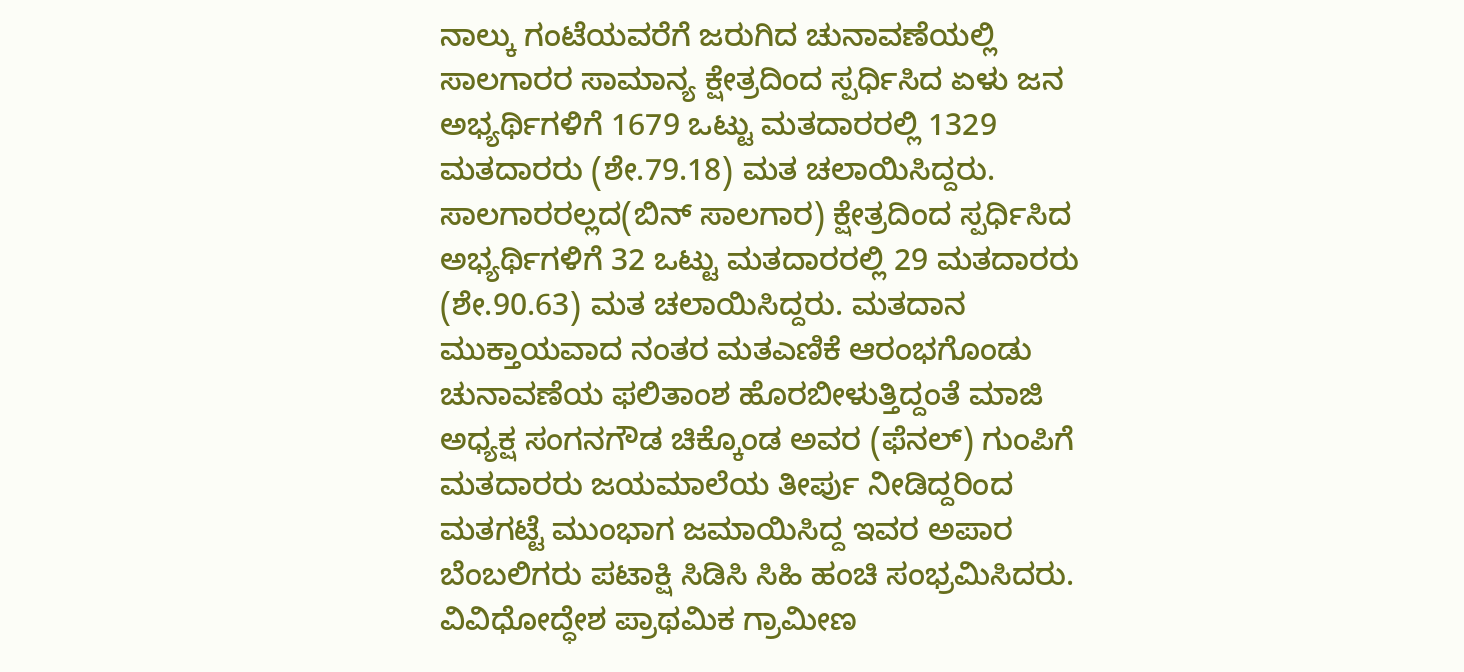ನಾಲ್ಕು ಗಂಟೆಯವರೆಗೆ ಜರುಗಿದ ಚುನಾವಣೆಯಲ್ಲಿ ಸಾಲಗಾರರ ಸಾಮಾನ್ಯ ಕ್ಷೇತ್ರದಿಂದ ಸ್ಪರ್ಧಿಸಿದ ಏಳು ಜನ ಅಭ್ಯರ್ಥಿಗಳಿಗೆ 1679 ಒಟ್ಟು ಮತದಾರರಲ್ಲಿ 1329 ಮತದಾರರು (ಶೇ.79.18) ಮತ ಚಲಾಯಿಸಿದ್ದರು. ಸಾಲಗಾರರಲ್ಲದ(ಬಿನ್ ಸಾಲಗಾರ) ಕ್ಷೇತ್ರದಿಂದ ಸ್ಪರ್ಧಿಸಿದ ಅಭ್ಯರ್ಥಿಗಳಿಗೆ 32 ಒಟ್ಟು ಮತದಾರರಲ್ಲಿ 29 ಮತದಾರರು (ಶೇ.90.63) ಮತ ಚಲಾಯಿಸಿದ್ದರು. ಮತದಾನ ಮುಕ್ತಾಯವಾದ ನಂತರ ಮತಎಣಿಕೆ ಆರಂಭಗೊಂಡು ಚುನಾವಣೆಯ ಫಲಿತಾಂಶ ಹೊರಬೀಳುತ್ತಿದ್ದಂತೆ ಮಾಜಿ ಅಧ್ಯಕ್ಷ ಸಂಗನಗೌಡ ಚಿಕ್ಕೊಂಡ ಅವರ (ಫೆನಲ್) ಗುಂಪಿಗೆ ಮತದಾರರು ಜಯಮಾಲೆಯ ತೀರ್ಪು ನೀಡಿದ್ದರಿಂದ ಮತಗಟ್ಟೆ ಮುಂಭಾಗ ಜಮಾಯಿಸಿದ್ದ ಇವರ ಅಪಾರ ಬೆಂಬಲಿಗರು ಪಟಾಕ್ಷಿ ಸಿಡಿಸಿ ಸಿಹಿ ಹಂಚಿ ಸಂಭ್ರಮಿಸಿದರು.
ವಿವಿಧೋದ್ಧೇಶ ಪ್ರಾಥಮಿಕ ಗ್ರಾಮೀಣ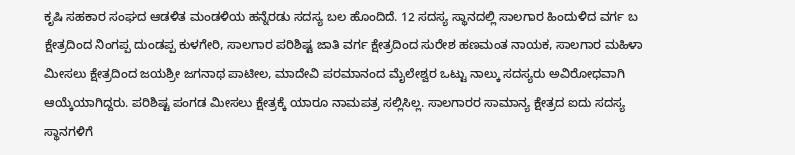ಕೃಷಿ ಸಹಕಾರ ಸಂಘದ ಆಡಳಿತ ಮಂಡಳಿಯ ಹನ್ನೆರಡು ಸದಸ್ಯ ಬಲ ಹೊಂದಿದೆ. 12 ಸದಸ್ಯ ಸ್ಥಾನದಲ್ಲಿ ಸಾಲಗಾರ ಹಿಂದುಳಿದ ವರ್ಗ ಬ ಕ್ಷೇತ್ರದಿಂದ ನಿಂಗಪ್ಪ ದುಂಡಪ್ಪ ಕುಳಗೇರಿ, ಸಾಲಗಾರ ಪರಿಶಿಷ್ಟ ಜಾತಿ ವರ್ಗ ಕ್ಷೇತ್ರದಿಂದ ಸುರೇಶ ಹಣಮಂತ ನಾಯಕ, ಸಾಲಗಾರ ಮಹಿಳಾ ಮೀಸಲು ಕ್ಷೇತ್ರದಿಂದ ಜಯಶ್ರೀ ಜಗನಾಥ ಪಾಟೀಲ, ಮಾದೇವಿ ಪರಮಾನಂದ ಮೈಲೇಶ್ವರ ಒಟ್ಟು ನಾಲ್ಕು ಸದಸ್ಯರು ಅವಿರೋಧವಾಗಿ ಆಯ್ಕೆಯಾಗಿದ್ದರು. ಪರಿಶಿಷ್ಟ ಪಂಗಡ ಮೀಸಲು ಕ್ಷೇತ್ರಕ್ಕೆ ಯಾರೂ ನಾಮಪತ್ರ ಸಲ್ಲಿಸಿಲ್ಲ. ಸಾಲಗಾರರ ಸಾಮಾನ್ಯ ಕ್ಷೇತ್ರದ ಐದು ಸದಸ್ಯ ಸ್ಥಾನಗಳಿಗೆ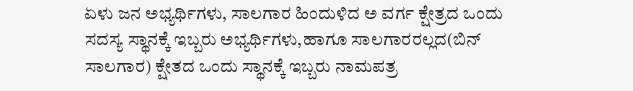ಏಳು ಜನ ಅಭ್ಯರ್ಥಿಗಳು, ಸಾಲಗಾರ ಹಿಂದುಳಿದ ಅ ವರ್ಗ ಕ್ಷೇತ್ರದ ಒಂದು ಸದಸ್ಯ ಸ್ಥಾನಕ್ಕೆ ಇಬ್ಬರು ಅಭ್ಯರ್ಥಿಗಳು,ಹಾಗೂ ಸಾಲಗಾರರಲ್ಲದ(ಬಿನ್ ಸಾಲಗಾರ) ಕ್ಷೇತದ ಒಂದು ಸ್ಥಾನಕ್ಕೆ ಇಬ್ಬರು ನಾಮಪತ್ರ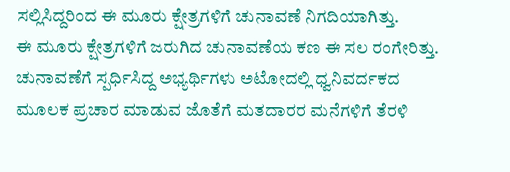ಸಲ್ಲಿಸಿದ್ದರಿಂದ ಈ ಮೂರು ಕ್ಷೇತ್ರಗಳಿಗೆ ಚುನಾವಣೆ ನಿಗದಿಯಾಗಿತ್ತು.
ಈ ಮೂರು ಕ್ಷೇತ್ರಗಳಿಗೆ ಜರುಗಿದ ಚುನಾವಣೆಯ ಕಣ ಈ ಸಲ ರಂಗೇರಿತ್ತು. ಚುನಾವಣೆಗೆ ಸ್ಪರ್ಧಿಸಿದ್ದ ಅಭ್ಯರ್ಥಿಗಳು ಅಟೋದಲ್ಲಿ ಧ್ವನಿವರ್ದಕದ ಮೂಲಕ ಪ್ರಚಾರ ಮಾಡುವ ಜೊತೆಗೆ ಮತದಾರರ ಮನೆಗಳಿಗೆ ತೆರಳಿ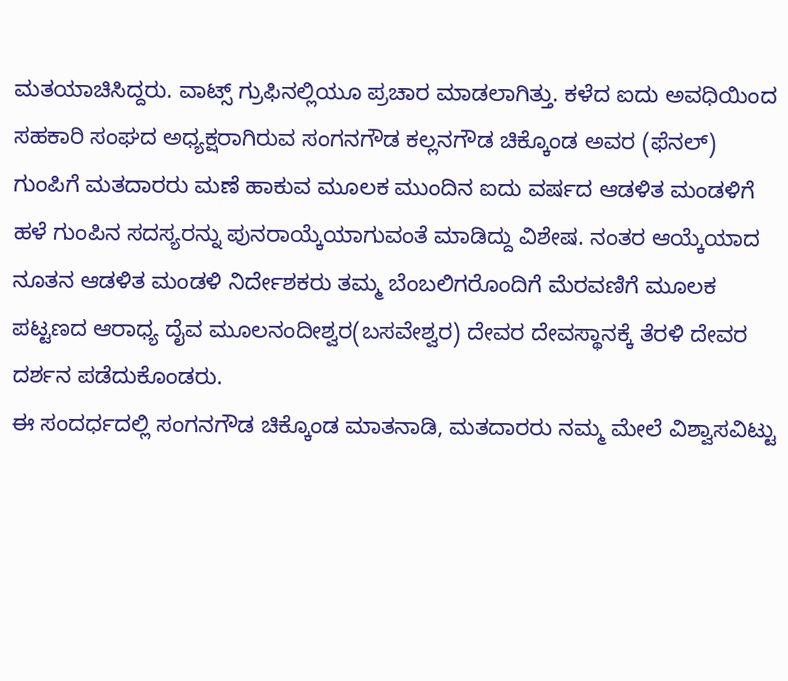ಮತಯಾಚಿಸಿದ್ದರು. ವಾಟ್ಸ್ ಗ್ರುಫಿನಲ್ಲಿಯೂ ಪ್ರಚಾರ ಮಾಡಲಾಗಿತ್ತು. ಕಳೆದ ಐದು ಅವಧಿಯಿಂದ ಸಹಕಾರಿ ಸಂಘದ ಅಧ್ಯಕ್ಷರಾಗಿರುವ ಸಂಗನಗೌಡ ಕಲ್ಲನಗೌಡ ಚಿಕ್ಕೊಂಡ ಅವರ (ಫೆನಲ್) ಗುಂಪಿಗೆ ಮತದಾರರು ಮಣೆ ಹಾಕುವ ಮೂಲಕ ಮುಂದಿನ ಐದು ವರ್ಷದ ಆಡಳಿತ ಮಂಡಳಿಗೆ ಹಳೆ ಗುಂಪಿನ ಸದಸ್ಯರನ್ನು ಪುನರಾಯ್ಕೆಯಾಗುವಂತೆ ಮಾಡಿದ್ದು ವಿಶೇಷ. ನಂತರ ಆಯ್ಕೆಯಾದ ನೂತನ ಆಡಳಿತ ಮಂಡಳಿ ನಿರ್ದೇಶಕರು ತಮ್ಮ ಬೆಂಬಲಿಗರೊಂದಿಗೆ ಮೆರವಣಿಗೆ ಮೂಲಕ ಪಟ್ಟಣದ ಆರಾಧ್ಯ ದೈವ ಮೂಲನಂದೀಶ್ವರ(ಬಸವೇಶ್ವರ) ದೇವರ ದೇವಸ್ಥಾನಕ್ಕೆ ತೆರಳಿ ದೇವರ ದರ್ಶನ ಪಡೆದುಕೊಂಡರು.
ಈ ಸಂದರ್ಧದಲ್ಲಿ ಸಂಗನಗೌಡ ಚಿಕ್ಕೊಂಡ ಮಾತನಾಡಿ, ಮತದಾರರು ನಮ್ಮ ಮೇಲೆ ವಿಶ್ವಾಸವಿಟ್ಟು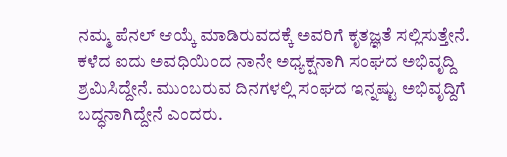ನಮ್ಮ ಪೆನಲ್ ಆಯ್ಕೆ ಮಾಡಿರುವದಕ್ಕೆ ಅವರಿಗೆ ಕೃತಜ್ಞತೆ ಸಲ್ಲಿಸುತ್ತೇನೆ. ಕಳೆದ ಐದು ಅವಧಿಯಿಂದ ನಾನೇ ಅಧ್ಯಕ್ಷನಾಗಿ ಸಂಘದ ಅಭಿವೃದ್ದಿ ಶ್ರಮಿಸಿದ್ದೇನೆ. ಮುಂಬರುವ ದಿನಗಳಲ್ಲಿ ಸಂಘದ ಇನ್ನಷ್ಟು ಅಭಿವೃದ್ದಿಗೆ ಬದ್ಧನಾಗಿದ್ದೇನೆ ಎಂದರು.